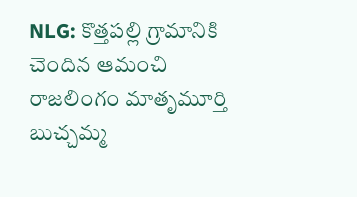NLG: కొత్తపల్లి గ్రామానికి చెందిన ఆమంచి రాజలింగం మాతృమూర్తి బుచ్చమ్మ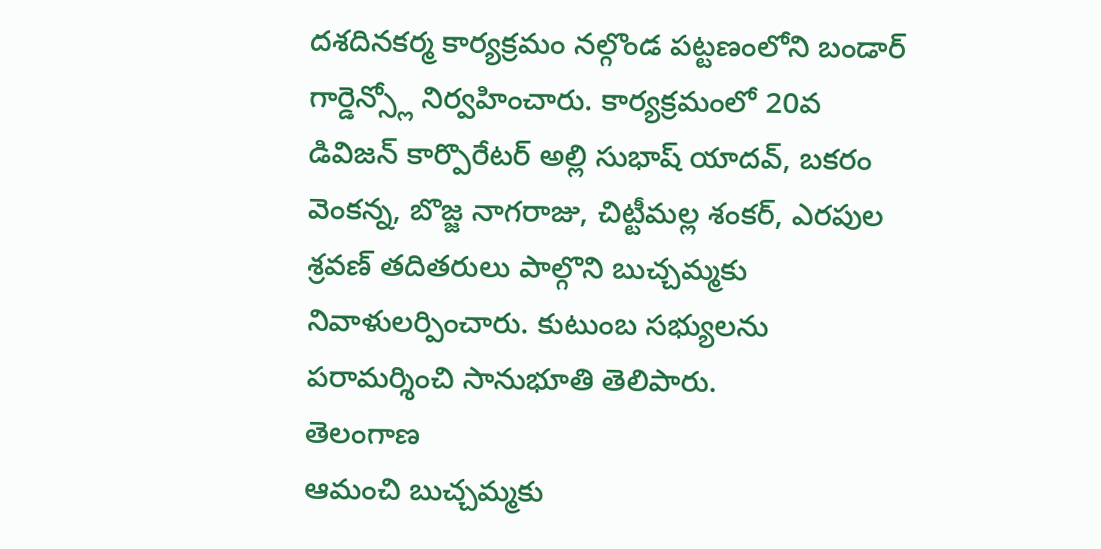దశదినకర్మ కార్యక్రమం నల్గొండ పట్టణంలోని బండార్ గార్డెన్స్లో నిర్వహించారు. కార్యక్రమంలో 20వ డివిజన్ కార్పొరేటర్ అల్లి సుభాష్ యాదవ్, బకరం వెంకన్న, బొజ్జ నాగరాజు, చిట్టీమల్ల శంకర్, ఎరపుల శ్రవణ్ తదితరులు పాల్గొని బుచ్చమ్మకు నివాళులర్పించారు. కుటుంబ సభ్యులను పరామర్శించి సానుభూతి తెలిపారు.
తెలంగాణ
ఆమంచి బుచ్చమ్మకు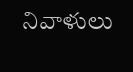నివాళులు